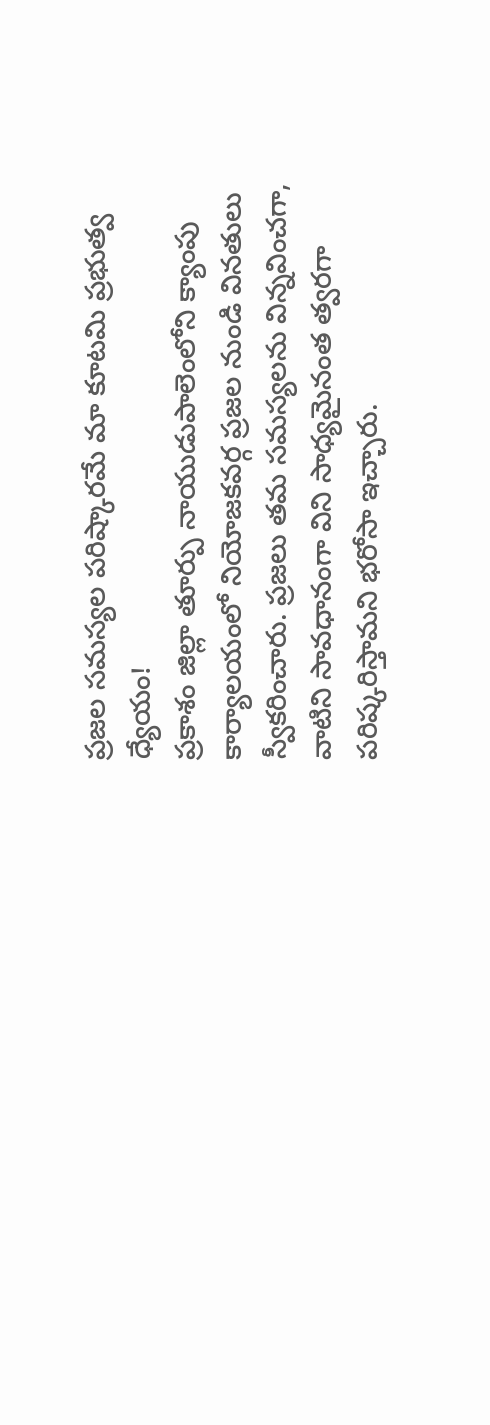ప్రజల సమస్యల పరిష్కారమే మా కూటమి ప్రభుత్వ ధ్యేయం!
ప్రకాశం జిల్లా తూర్పు నాయుడుపాలెంలోని క్యాంపు కార్యాలయంలో నియోజకవర్గ ప్రజల నుండి వినతులు స్వీకరించారు. ప్రజలు తమ సమస్యలను విన్నవించగా, వాటిని సావధానంగా విని సాధ్యమైనంత త్వరగా పరిష్కరిస్తామని భరోసా ఇచ్చారు.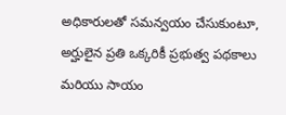అధికారులతో సమన్వయం చేసుకుంటూ, అర్హులైన ప్రతి ఒక్కరికీ ప్రభుత్వ పథకాలు మరియు సాయం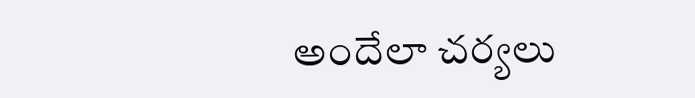అందేలా చర్యలు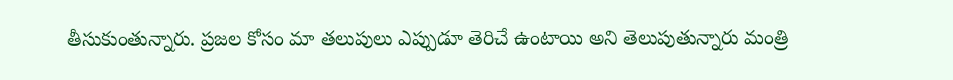తీసుకుంతున్నారు. ప్రజల కోసం మా తలుపులు ఎప్పుడూ తెరిచే ఉంటాయి అని తెలుపుతున్నారు మంత్రి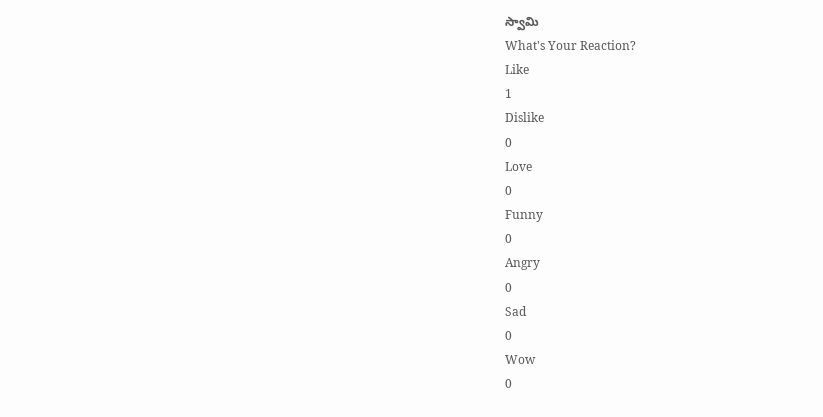స్వామి
What's Your Reaction?
Like
1
Dislike
0
Love
0
Funny
0
Angry
0
Sad
0
Wow
0